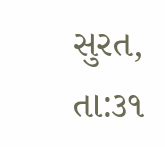સુરત, તા:૩૧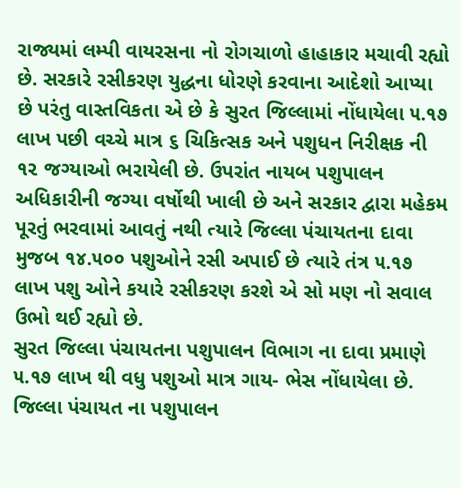રાજ્યમાં લમ્પી વાયરસના નો રોગચાળો હાહાકાર મચાવી રહ્યો છે. સરકારે રસીકરણ યુદ્ધના ધોરણે કરવાના આદેશો આપ્યા છે પરંતુ વાસ્તવિકતા એ છે કે સુરત જિલ્લામાં નોંધાયેલા ૫.૧૭ લાખ પછી વચ્ચે માત્ર ૬ ચિકિત્સક અને પશુધન નિરીક્ષક ની ૧૨ જગ્યાઓ ભરાયેલી છે. ઉપરાંત નાયબ પશુપાલન અધિકારીની જગ્યા વર્ષોથી ખાલી છે અને સરકાર દ્વારા મહેકમ પૂરતું ભરવામાં આવતું નથી ત્યારે જિલ્લા પંચાયતના દાવા મુજબ ૧૪.૫૦૦ પશુઓને રસી અપાઈ છે ત્યારે તંત્ર ૫.૧૭ લાખ પશુ ઓને કયારે રસીકરણ કરશે એ સો મણ નો સવાલ ઉભો થઈ રહ્યો છે.
સુરત જિલ્લા પંચાયતના પશુપાલન વિભાગ ના દાવા પ્રમાણે ૫.૧૭ લાખ થી વધુ પશુઓ માત્ર ગાય- ભેસ નોંધાયેલા છે. જિલ્લા પંચાયત ના પશુપાલન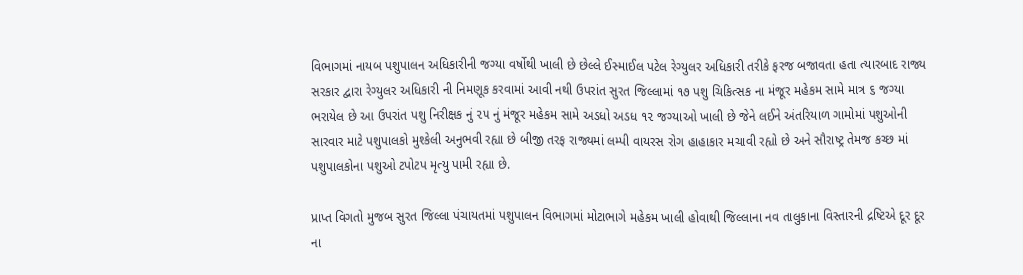વિભાગમાં નાયબ પશુપાલન અધિકારીની જગ્યા વર્ષોથી ખાલી છે છેલ્લે ઈસ્માઈલ પટેલ રેગ્યુલર અધિકારી તરીકે ફરજ બજાવતા હતા ત્યારબાદ રાજ્ય સરકાર દ્વારા રેગ્યુલર અધિકારી ની નિમણૂક કરવામાં આવી નથી ઉપરાંત સુરત જિલ્લામાં ૧૭ પશુ ચિકિત્સક ના મંજૂર મહેકમ સામે માત્ર ૬ જગ્યા ભરાયેલ છે આ ઉપરાંત પશુ નિરીક્ષક નું ૨૫ નું મંજૂર મહેકમ સામે અડધો અડધ ૧૨ જગ્યાઓ ખાલી છે જેને લઈને અંતરિયાળ ગામોમાં પશુઓની સારવાર માટે પશુપાલકો મુશ્કેલી અનુભવી રહ્યા છે બીજી તરફ રાજ્યમાં લમ્પી વાયરસ રોગ હાહાકાર મચાવી રહ્યો છે અને સૌરાષ્ટ્ર તેમજ કચ્છ માં પશુપાલકોના પશુઓ ટપોટપ મૃત્યુ પામી રહ્યા છે.

પ્રાપ્ત વિગતો મુજબ સુરત જિલ્લા પંચાયતમાં પશુપાલન વિભાગમાં મોટાભાગે મહેકમ ખાલી હોવાથી જિલ્લાના નવ તાલુકાના વિસ્તારની દ્રષ્ટિએ દૂર દૂર ના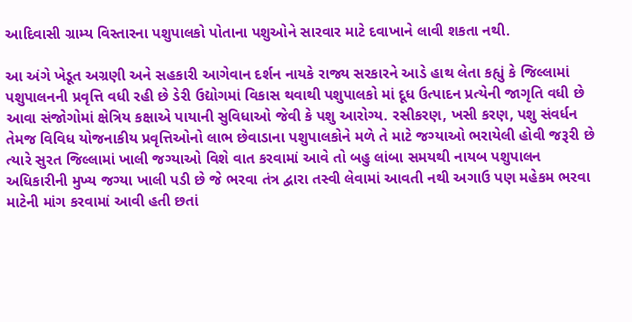આદિવાસી ગ્રામ્ય વિસ્તારના પશુપાલકો પોતાના પશુઓને સારવાર માટે દવાખાને લાવી શકતા નથી.

આ અંગે ખેડૂત અગ્રણી અને સહકારી આગેવાન દર્શન નાયકે રાજ્ય સરકારને આડે હાથ લેતા કહ્યું કે જિલ્લામાં પશુપાલનની પ્રવૃત્તિ વધી રહી છે ડેરી ઉદ્યોગમાં વિકાસ થવાથી પશુપાલકો માં દૂધ ઉત્પાદન પ્રત્યેની જાગૃતિ વધી છે આવા સંજોગોમાં ક્ષેત્રિય કક્ષાએ પાયાની સુવિધાઓ જેવી કે પશુ આરોગ્ય. રસીકરણ, ખસી કરણ, પશુ સંવર્ધન તેમજ વિવિધ યોજનાકીય પ્રવૃત્તિઓનો લાભ છેવાડાના પશુપાલકોને મળે તે માટે જગ્યાઓ ભરાયેલી હોવી જરૂરી છે ત્યારે સુરત જિલ્લામાં ખાલી જગ્યાઓ વિશે વાત કરવામાં આવે તો બહુ લાંબા સમયથી નાયબ પશુપાલન અધિકારીની મુખ્ય જગ્યા ખાલી પડી છે જે ભરવા તંત્ર દ્વારા તસ્વી લેવામાં આવતી નથી અગાઉ પણ મહેકમ ભરવા માટેની માંગ કરવામાં આવી હતી છતાં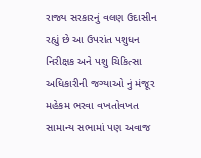રાજ્ય સરકારનું વલણ ઉદાસીન રહ્યું છે આ ઉપરાંત પશુધન નિરીક્ષક અને પશુ ચિકિત્સા અધિકારીની જગ્યાઓ નું મંજૂર મહેકમ ભરવા વખતોવખત સામાન્ય સભામાં પણ અવાજ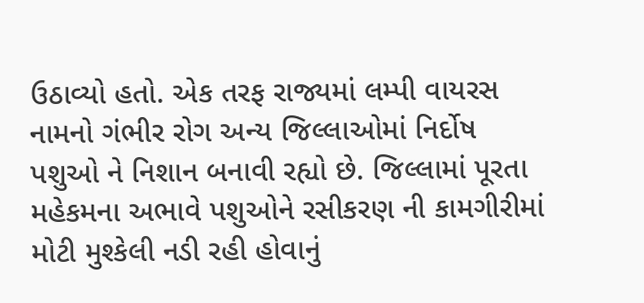ઉઠાવ્યો હતો. એક તરફ રાજ્યમાં લમ્પી વાયરસ નામનો ગંભીર રોગ અન્ય જિલ્લાઓમાં નિર્દોષ પશુઓ ને નિશાન બનાવી રહ્યો છે. જિલ્લામાં પૂરતા મહેકમના અભાવે પશુઓને રસીકરણ ની કામગીરીમાં મોટી મુશ્કેલી નડી રહી હોવાનું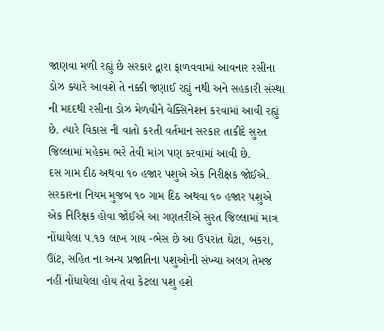જાણવા મળી રહ્યું છે સરકાર દ્વારા ફાળવવામાં આવનાર રસીના ડોઝ ક્યારે આવશે તે નક્કી જણાઈ રહ્યું નથી અને સહકારી સંસ્થા ની મદદથી રસીના ડોઝ મેળવીને વેક્સિનેશન કરવામાં આવી રહ્યું છે. ત્યારે વિકાસ ની વાતો કરતી વર્તમાન સરકાર તાકીદે સુરત જિલ્લામાં મહેકમ ભરે તેવી માંગ પણ કરવામાં આવી છે.
દસ ગામ દીઠ અથવા ૧૦ હજાર પશુએ એક નિરીક્ષક જોઈએ.
સરકારના નિયમ મુજબ ૧૦ ગામ દિઠ અથવા ૧૦ હજાર પશુએ એક નિરિક્ષક હોવા જોઈએ આ ગણતરીએ સુરત જિલ્લામાં માત્ર નોંધાયેલા ૫.૧૭ લાખ ગાય -ભેસ છે આ ઉપરાંત ઘેટા, બકરા, ઊંટ, સહિત ના અન્ય પ્રજાતિના પશુઓની સંખ્યા અલગ તેમજ નહીં નોંધાયેલા હોય તેવા કેટલા પશુ હશે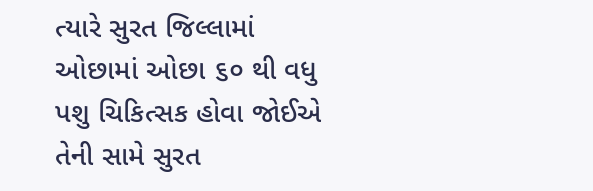ત્યારે સુરત જિલ્લામાં ઓછામાં ઓછા ૬૦ થી વધુ પશુ ચિકિત્સક હોવા જોઈએ તેની સામે સુરત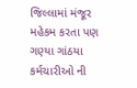જિલ્લામાં મંજૂર મહેકમ કરતા પણ ગણ્યા ગાંઠયા કર્મચારીઓ ની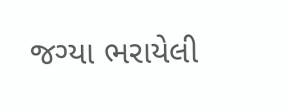જગ્યા ભરાયેલી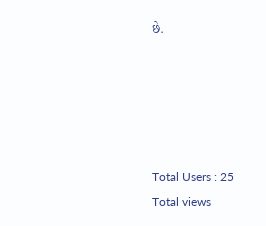છે.





Total Users : 25
Total views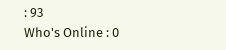: 93
Who's Online : 0